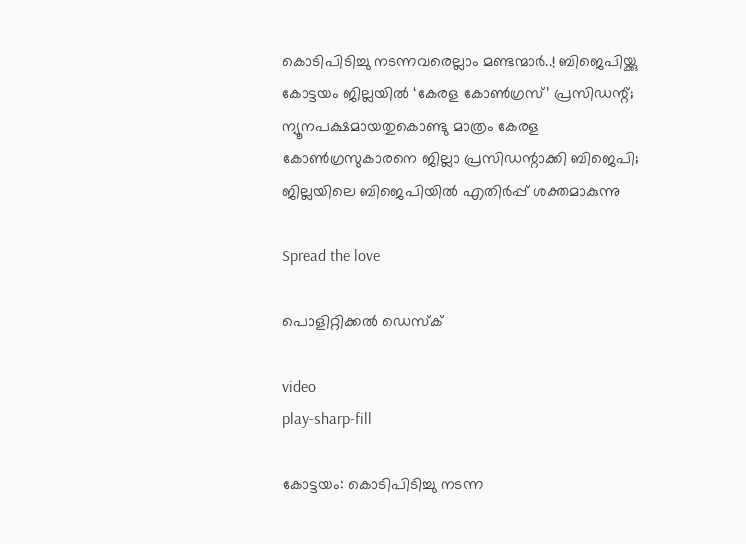കൊടിപിടിച്ചു നടന്നവരെല്ലാം മണ്ടന്മാർ..! ബിജെപിയ്ക്കു കോട്ടയം ജില്ലയിൽ ‘കേരള കോൺഗ്രസ്’ പ്രസിഡന്റ്; ന്യൂനപക്ഷമായതുകൊണ്ടു മാത്രം കേരള കോൺഗ്രസുകാരനെ ജില്ലാ പ്രസിഡന്റാക്കി ബിജെപി; ജില്ലയിലെ ബിജെപിയിൽ എതിർപ്പ് ശക്തമാകുന്നു

Spread the love

പൊളിറ്റിക്കൽ ഡെസ്‌ക്

video
play-sharp-fill

കോട്ടയം: കൊടിപിടിച്ചു നടന്ന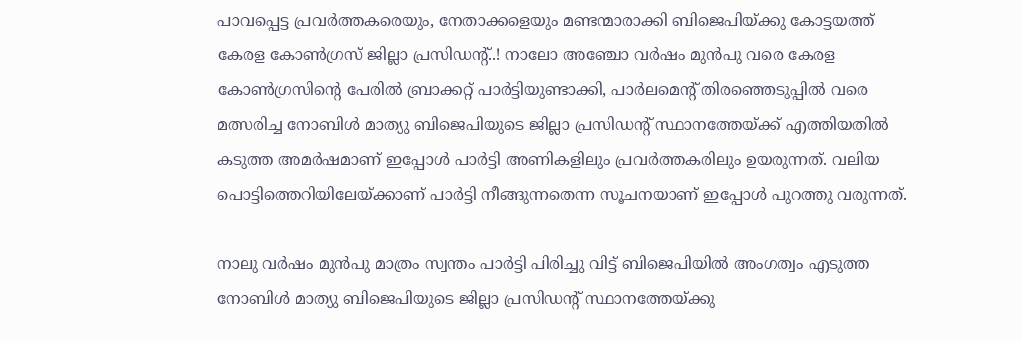പാവപ്പെട്ട പ്രവർത്തകരെയും, നേതാക്കളെയും മണ്ടന്മാരാക്കി ബിജെപിയ്ക്കു കോട്ടയത്ത് കേരള കോൺഗ്രസ് ജില്ലാ പ്രസിഡന്റ്..! നാലോ അഞ്ചോ വർഷം മുൻപു വരെ കേരള കോൺഗ്രസിന്റെ പേരിൽ ബ്രാക്കറ്റ് പാർട്ടിയുണ്ടാക്കി, പാർലമെന്റ് തിരഞ്ഞെടുപ്പിൽ വരെ മത്സരിച്ച നോബിൾ മാത്യു ബിജെപിയുടെ ജില്ലാ പ്രസിഡന്റ് സ്ഥാനത്തേയ്ക്ക് എത്തിയതിൽ കടുത്ത അമർഷമാണ് ഇപ്പോൾ പാർട്ടി അണികളിലും പ്രവർത്തകരിലും ഉയരുന്നത്. വലിയ പൊട്ടിത്തെറിയിലേയ്ക്കാണ് പാർട്ടി നീങ്ങുന്നതെന്ന സൂചനയാണ് ഇപ്പോൾ പുറത്തു വരുന്നത്.

നാലു വർഷം മുൻപു മാത്രം സ്വന്തം പാർട്ടി പിരിച്ചു വിട്ട് ബിജെപിയിൽ അംഗത്വം എടുത്ത നോബിൾ മാത്യു ബിജെപിയുടെ ജില്ലാ പ്രസിഡന്റ് സ്ഥാനത്തേയ്ക്കു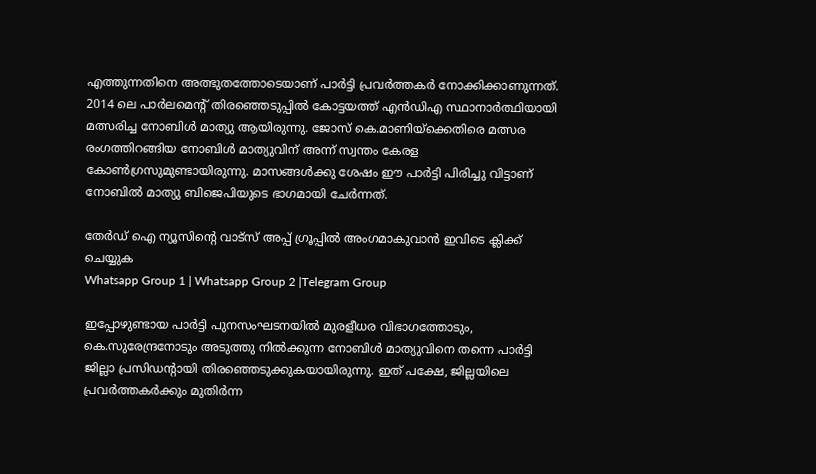എത്തുന്നതിനെ അത്ഭുതത്തോടെയാണ് പാർട്ടി പ്രവർത്തകർ നോക്കിക്കാണുന്നത്. 2014 ലെ പാർലമെന്റ് തിരഞ്ഞെടുപ്പിൽ കോട്ടയത്ത് എൻഡിഎ സ്ഥാനാർത്ഥിയായി മത്സരിച്ച നോബിൾ മാത്യു ആയിരുന്നു. ജോസ് കെ.മാണിയ്‌ക്കെതിരെ മത്സര രംഗത്തിറങ്ങിയ നോബിൾ മാത്യുവിന് അന്ന് സ്വന്തം കേരള കോൺഗ്രസുമുണ്ടായിരുന്നു. മാസങ്ങൾക്കു ശേഷം ഈ പാർട്ടി പിരിച്ചു വിട്ടാണ് നോബിൽ മാത്യു ബിജെപിയുടെ ഭാഗമായി ചേർന്നത്.

തേർഡ് ഐ ന്യൂസിന്റെ വാട്സ് അപ്പ് ഗ്രൂപ്പിൽ അംഗമാകുവാൻ ഇവിടെ ക്ലിക്ക് ചെയ്യുക
Whatsapp Group 1 | Whatsapp Group 2 |Telegram Group

ഇപ്പോഴുണ്ടായ പാർട്ടി പുനസംഘടനയിൽ മുരളീധര വിഭാഗത്തോടും, കെ.സുരേന്ദ്രനോടും അടുത്തു നിൽക്കുന്ന നോബിൾ മാത്യുവിനെ തന്നെ പാർട്ടി ജില്ലാ പ്രസിഡന്റായി തിരഞ്ഞെടുക്കുകയായിരുന്നു. ഇത് പക്ഷേ, ജില്ലയിലെ പ്രവർത്തകർക്കും മുതിർന്ന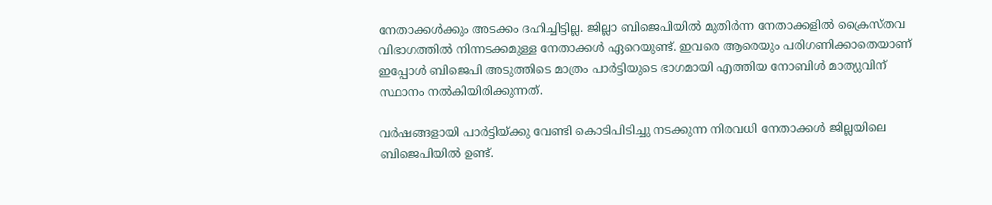നേതാക്കൾക്കും അടക്കം ദഹിച്ചിട്ടില്ല. ജില്ലാ ബിജെപിയിൽ മുതിർന്ന നേതാക്കളിൽ ക്രൈസ്തവ വിഭാഗത്തിൽ നിന്നടക്കമുള്ള നേതാക്കൾ ഏറെയുണ്ട്. ഇവരെ ആരെയും പരിഗണിക്കാതെയാണ് ഇപ്പോൾ ബിജെപി അടുത്തിടെ മാത്രം പാർട്ടിയുടെ ഭാഗമായി എത്തിയ നോബിൾ മാത്യുവിന് സ്ഥാനം നൽകിയിരിക്കുന്നത്.

വർഷങ്ങളായി പാർട്ടിയ്ക്കു വേണ്ടി കൊടിപിടിച്ചു നടക്കുന്ന നിരവധി നേതാക്കൾ ജില്ലയിലെ ബിജെപിയിൽ ഉണ്ട്.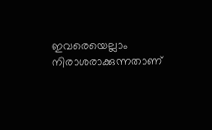ഇവരെയെല്ലാം നിരാശരാക്കുന്നതാണ്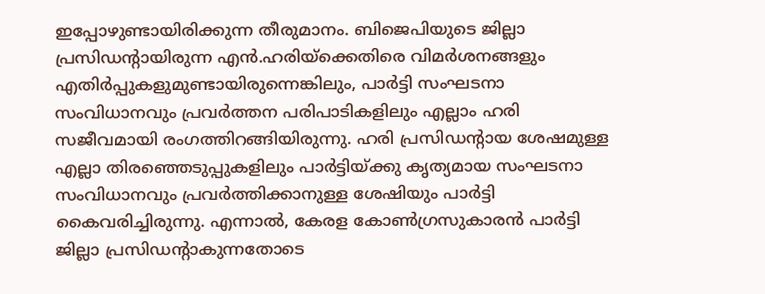ഇപ്പോഴുണ്ടായിരിക്കുന്ന തീരുമാനം. ബിജെപിയുടെ ജില്ലാ പ്രസിഡന്റായിരുന്ന എൻ.ഹരിയ്‌ക്കെതിരെ വിമർശനങ്ങളും എതിർപ്പുകളുമുണ്ടായിരുന്നെങ്കിലും, പാർട്ടി സംഘടനാ സംവിധാനവും പ്രവർത്തന പരിപാടികളിലും എല്ലാം ഹരി സജീവമായി രംഗത്തിറങ്ങിയിരുന്നു. ഹരി പ്രസിഡന്റായ ശേഷമുള്ള എല്ലാ തിരഞ്ഞെടുപ്പുകളിലും പാർട്ടിയ്ക്കു കൃത്യമായ സംഘടനാ സംവിധാനവും പ്രവർത്തിക്കാനുള്ള ശേഷിയും പാർട്ടി കൈവരിച്ചിരുന്നു. എന്നാൽ, കേരള കോൺഗ്രസുകാരൻ പാർട്ടി ജില്ലാ പ്രസിഡന്റാകുന്നതോടെ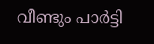വീണ്ടും പാർട്ടി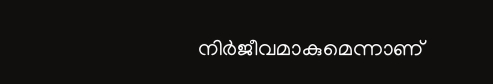നിർജീവമാകുമെന്നാണ്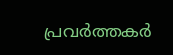പ്രവർത്തകർ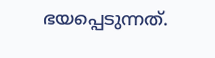ഭയപ്പെടുന്നത്.